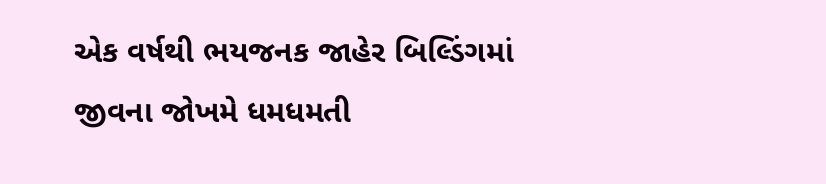એક વર્ષથી ભયજનક જાહેર બિલ્ડિંગમાં જીવના જોખમે ધમધમતી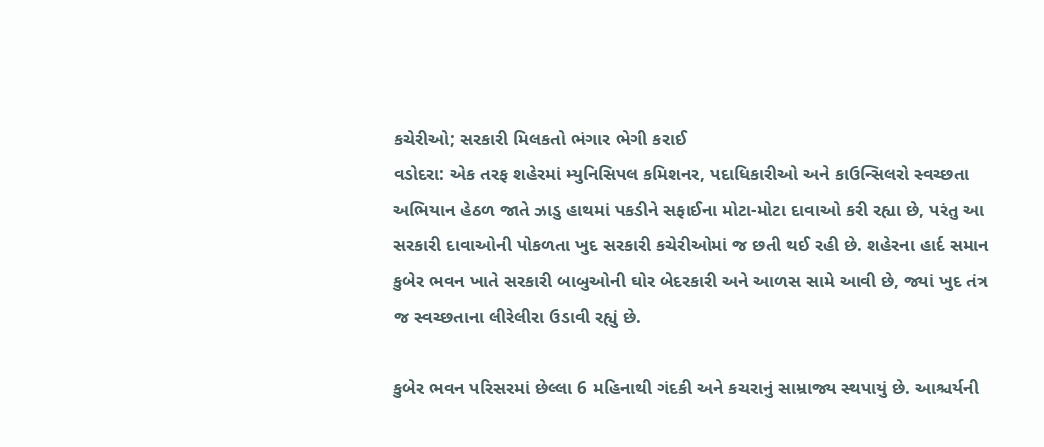કચેરીઓ; સરકારી મિલકતો ભંગાર ભેગી કરાઈ
વડોદરા: એક તરફ શહેરમાં મ્યુનિસિપલ કમિશનર, પદાધિકારીઓ અને કાઉન્સિલરો સ્વચ્છતા અભિયાન હેઠળ જાતે ઝાડુ હાથમાં પકડીને સફાઈના મોટા-મોટા દાવાઓ કરી રહ્યા છે, પરંતુ આ સરકારી દાવાઓની પોકળતા ખુદ સરકારી કચેરીઓમાં જ છતી થઈ રહી છે. શહેરના હાર્દ સમાન કુબેર ભવન ખાતે સરકારી બાબુઓની ઘોર બેદરકારી અને આળસ સામે આવી છે, જ્યાં ખુદ તંત્ર જ સ્વચ્છતાના લીરેલીરા ઉડાવી રહ્યું છે.

કુબેર ભવન પરિસરમાં છેલ્લા 6 મહિનાથી ગંદકી અને કચરાનું સામ્રાજ્ય સ્થપાયું છે. આશ્ચર્યની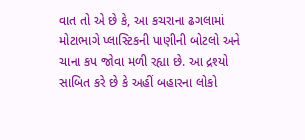વાત તો એ છે કે, આ કચરાના ઢગલામાં મોટાભાગે પ્લાસ્ટિકની પાણીની બોટલો અને ચાના કપ જોવા મળી રહ્યા છે. આ દ્રશ્યો સાબિત કરે છે કે અહીં બહારના લોકો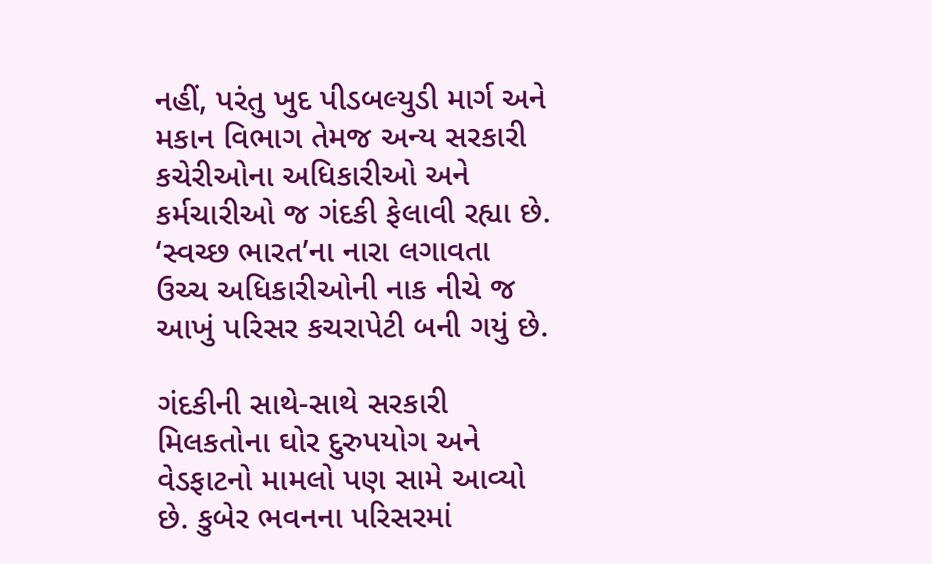નહીં, પરંતુ ખુદ પીડબલ્યુડી માર્ગ અને મકાન વિભાગ તેમજ અન્ય સરકારી કચેરીઓના અધિકારીઓ અને કર્મચારીઓ જ ગંદકી ફેલાવી રહ્યા છે. ‘સ્વચ્છ ભારત’ના નારા લગાવતા ઉચ્ચ અધિકારીઓની નાક નીચે જ આખું પરિસર કચરાપેટી બની ગયું છે.

ગંદકીની સાથે-સાથે સરકારી મિલકતોના ઘોર દુરુપયોગ અને વેડફાટનો મામલો પણ સામે આવ્યો છે. કુબેર ભવનના પરિસરમાં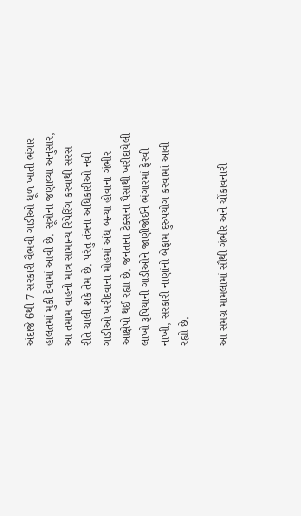અંદાજે 6થી 7 સરકારી વૈભવી ગાડીઓ ધૂળ ખાતી ભંગાર હાલતમાં મુકી દેવામાં આવી છે. સૂત્રોના જણાવ્યા અનુસાર, આ તમામ વાહનો માત્ર સામાન્ય રિપેરિંગ કરવાથી સરસ રીતે ચાલી શકે તેમ છે. પરંતુ તંત્રના અધિકારીઓ નવી ગાડીઓ ખરીદવાના મોહમાં અંધ બન્યા હોવાના ગંભીર આક્ષેપો થઈ રહ્યા છે. જનતાના ટેક્સના પૈસાથી ખરીદાયેલી લાખો રૂપિયાની ગાડીઓને જાણીજોઈને ભંગારમાં ફેરવી નાખી, સરકારી નાણાંનો બેફામ દુરુપયોગ કરવામાં આવી રહ્યો છે.

આ સમગ્ર મામલામાં સૌથી ગંભીર અને ચોંકાવનારી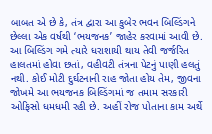બાબત એ છે કે, તંત્ર દ્વારા આ કુબેર ભવન બિલ્ડિંગને છેલ્લા એક વર્ષથી ‘ભયજનક’ જાહેર કરવામાં આવી છે. આ બિલ્ડિંગ ગમે ત્યારે ધરાશાયી થાય તેવી જર્જરિત હાલતમાં હોવા છતાં, વહીવટી તંત્રના પેટનું પાણી હલતું નથી. કોઈ મોટી દુર્ઘટનાની રાહ જોતા હોય તેમ, જીવના જોખમે આ ભયજનક બિલ્ડિંગમાં જ તમામ સરકારી ઓફિસો ધમધમી રહી છે. અહીં રોજ પોતાના કામ અર્થે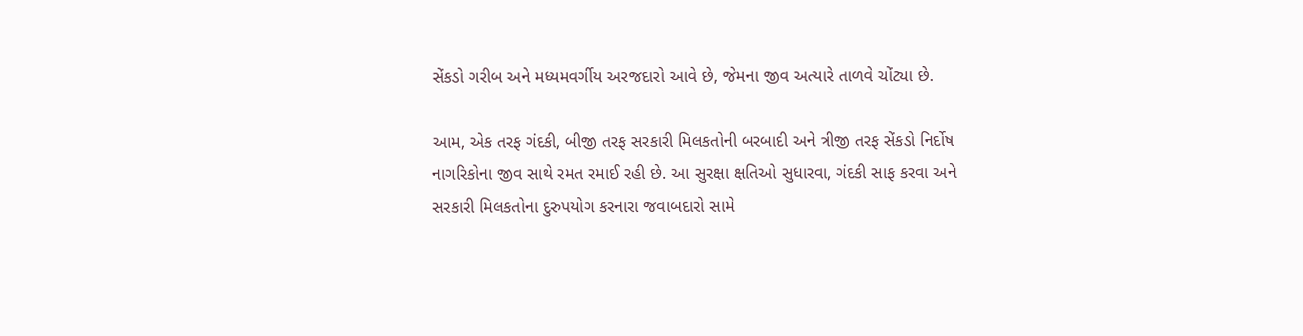સેંકડો ગરીબ અને મધ્યમવર્ગીય અરજદારો આવે છે, જેમના જીવ અત્યારે તાળવે ચોંટ્યા છે.

આમ, એક તરફ ગંદકી, બીજી તરફ સરકારી મિલકતોની બરબાદી અને ત્રીજી તરફ સેંકડો નિર્દોષ નાગરિકોના જીવ સાથે રમત રમાઈ રહી છે. આ સુરક્ષા ક્ષતિઓ સુધારવા, ગંદકી સાફ કરવા અને સરકારી મિલકતોના દુરુપયોગ કરનારા જવાબદારો સામે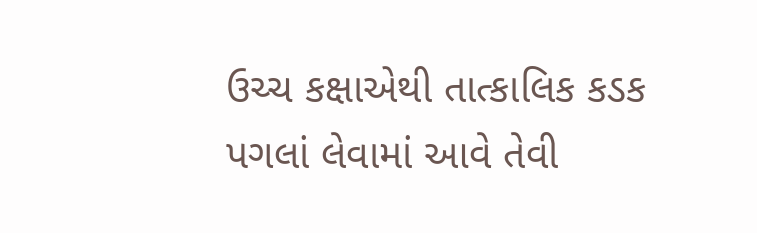ઉચ્ચ કક્ષાએથી તાત્કાલિક કડક પગલાં લેવામાં આવે તેવી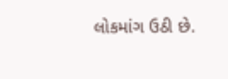લોકમાંગ ઉઠી છે.